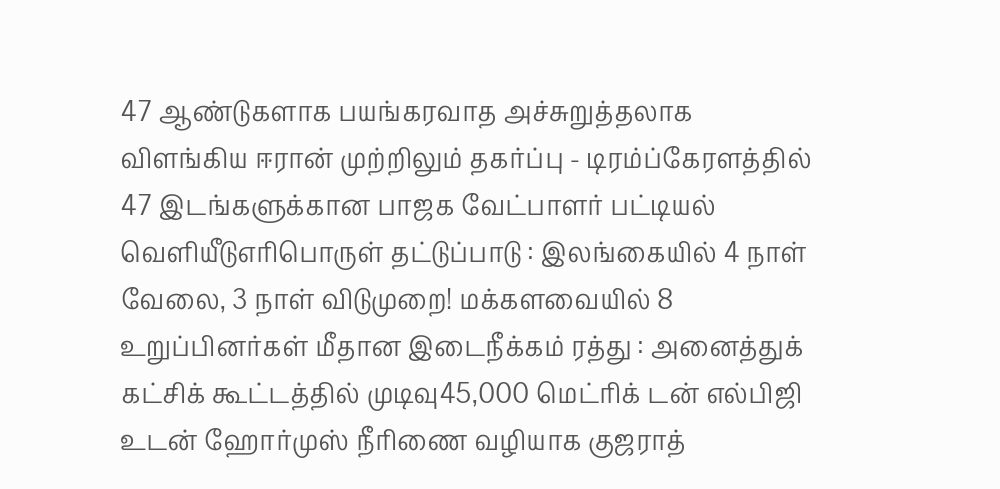47 ஆண்டுகளாக பயங்கரவாத அச்சுறுத்தலாக விளங்கிய ஈரான் முற்றிலும் தகர்ப்பு - டிரம்ப்கேரளத்தில் 47 இடங்களுக்கான பாஜக வேட்பாளர் பட்டியல் வெளியீடுஎரிபொருள் தட்டுப்பாடு : இலங்கையில் 4 நாள் வேலை, 3 நாள் விடுமுறை! மக்களவையில் 8 உறுப்பினர்கள் மீதான இடைநீக்கம் ரத்து : அனைத்துக் கட்சிக் கூட்டத்தில் முடிவு45,000 மெட்ரிக் டன் எல்பிஜி உடன் ஹோர்முஸ் நீரிணை வழியாக குஜராத்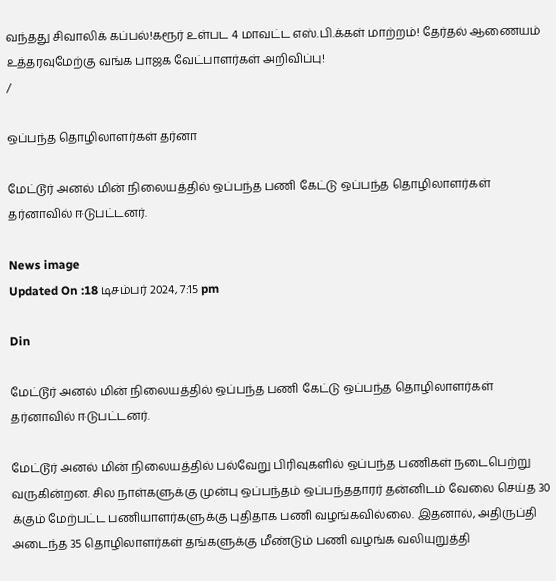வந்தது சிவாலிக் கப்பல்!கரூர் உள்பட 4 மாவட்ட எஸ்.பி.க்கள் மாற்றம்! தேர்தல் ஆணையம் உத்தரவுமேற்கு வங்க பாஜக வேட்பாளர்கள் அறிவிப்பு!
/

ஒப்பந்த தொழிலாளர்கள் தர்னா

மேட்டூர் அனல் மின் நிலையத்தில் ஒப்பந்த பணி கேட்டு ஒப்பந்த தொழிலாளர்கள் தர்னாவில் ஈடுபட்டனர்.

News image
Updated On :18 டிசம்பர் 2024, 7:15 pm

Din

மேட்டூர் அனல் மின் நிலையத்தில் ஒப்பந்த பணி கேட்டு ஒப்பந்த தொழிலாளர்கள் தர்னாவில் ஈடுபட்டனர்.

மேட்டூர் அனல் மின் நிலையத்தில் பல்வேறு பிரிவுகளில் ஒப்பந்த பணிகள் நடைபெற்று வருகின்றன. சில நாள்களுக்கு முன்பு ஒப்பந்தம் ஒப்பந்ததாரர் தன்னிடம் வேலை செய்த 30 க்கும் மேற்பட்ட பணியாளர்களுக்கு புதிதாக பணி வழங்கவில்லை. இதனால், அதிருப்தி அடைந்த 35 தொழிலாளர்கள் தங்களுக்கு மீண்டும் பணி வழங்க வலியுறுத்தி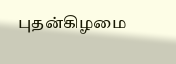புதன்கிழமை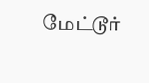மேட்டூர்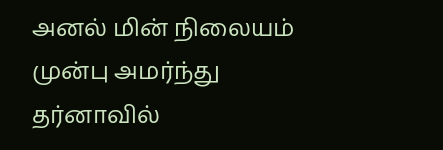அனல் மின் நிலையம் முன்பு அமர்ந்து தர்னாவில்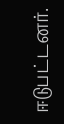ஈடுபட்டனர்.